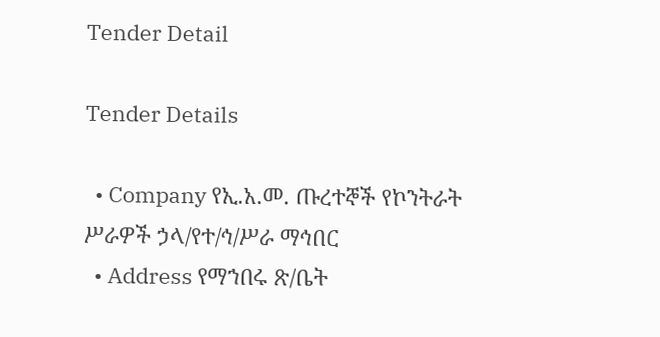Tender Detail

Tender Details

  • Company የኢ.አ.መ. ጡረተኞች የኮንትራት ሥራዎች ኃላ/የተ/ኅ/ሥራ ማኅበር
  • Address የማኀበሩ ጽ/ቤት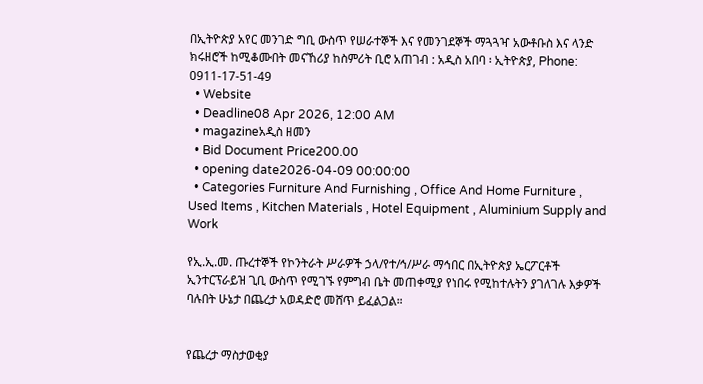በኢትዮጵያ አየር መንገድ ግቢ ውስጥ የሠራተኞች እና የመንገደኞች ማጓጓዣ አውቶቡስ እና ላንድ ክሩዘሮች ከሚቆሙበት መናኸሪያ ከስምሪት ቢሮ አጠገብ : አዲስ አበባ ፡ ኢትዮጵያ, Phone: 0911-17-51-49
  • Website
  • Deadline08 Apr 2026, 12:00 AM
  • magazineአዲስ ዘመን
  • Bid Document Price200.00
  • opening date2026-04-09 00:00:00
  • Categories Furniture And Furnishing , Office And Home Furniture , Used Items , Kitchen Materials , Hotel Equipment , Aluminium Supply and Work

የኢ.ኢ.መ. ጡረተኞች የኮንትራት ሥራዎች ኃላ/የተ/ኅ/ሥራ ማኅበር በኢትዮጵያ ኤርፖርቶች ኢንተርፕራይዝ ጊቢ ውስጥ የሚገኙ የምግብ ቤት መጠቀሚያ የነበሩ የሚከተሉትን ያገለገሉ እቃዎች ባሉበት ሁኔታ በጨረታ አወዳድሮ መሸጥ ይፈልጋል።


የጨረታ ማስታወቂያ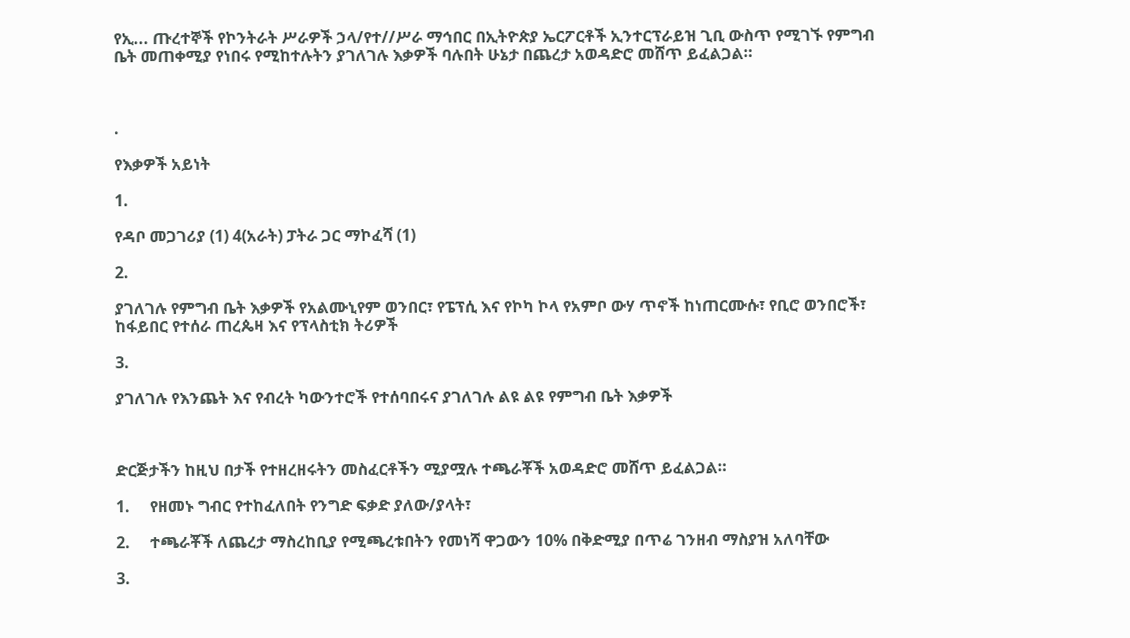የኢ... ጡረተኞች የኮንትራት ሥራዎች ኃላ/የተ//ሥራ ማኅበር በኢትዮጵያ ኤርፖርቶች ኢንተርፕራይዝ ጊቢ ውስጥ የሚገኙ የምግብ ቤት መጠቀሚያ የነበሩ የሚከተሉትን ያገለገሉ እቃዎች ባሉበት ሁኔታ በጨረታ አወዳድሮ መሸጥ ይፈልጋል።



.

የእቃዎች አይነት

1.

የዳቦ መጋገሪያ (1) 4(አራት) ፓትራ ጋር ማኮፈሻ (1)

2.

ያገለገሉ የምግብ ቤት እቃዎች የአልሙኒየም ወንበር፣ የፔፕሲ እና የኮካ ኮላ የአምቦ ውሃ ጥኖች ከነጠርሙሱ፣ የቢሮ ወንበሮች፣ ከፋይበር የተሰራ ጠረጴዛ እና የፕላስቲክ ትሪዎች

3.

ያገለገሉ የእንጨት እና የብረት ካውንተሮች የተሰባበሩና ያገለገሉ ልዩ ልዩ የምግብ ቤት እቃዎች



ድርጅታችን ከዚህ በታች የተዘረዘሩትን መስፈርቶችን ሚያሟሉ ተጫራቾች አወዳድሮ መሸጥ ይፈልጋል።

1.     የዘመኑ ግብር የተከፈለበት የንግድ ፍቃድ ያለው/ያላት፣

2.     ተጫራቾች ለጨረታ ማስረከቢያ የሚጫረቱበትን የመነሻ ዋጋውን 10% በቅድሚያ በጥሬ ገንዘብ ማስያዝ አለባቸው

3.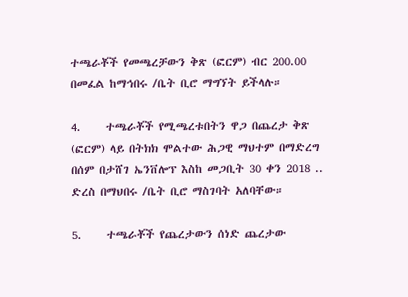ተጫራቾች የመጫረቻውን ቅጽ (ፎርም) ብር 200.00 በመፈል ከማኅበሩ /ቤት ቢሮ ማግኘት ይችላሉ።

4.     ተጫራቾች የሚጫረቱበትን ዋጋ በጨረታ ቅጽ (ፎርም) ላይ በትክክ ሞልተው ሕጋዊ ማህተም በማድረግ በሰም በታሸገ ኤንቨሎፕ እስከ መጋቢት 30 ቀን 2018 .. ድረስ በማህበሩ /ቤት ቢሮ ማስገባት አለባቸው።

5.     ተጫራቾች የጨረታውን ሰነድ ጨረታው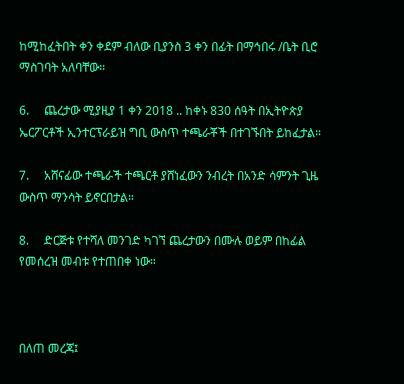ከሚከፈትበት ቀን ቀደም ብለው ቢያንስ 3 ቀን በፊት በማኅበሩ /ቤት ቢሮ ማስገባት አለባቸው።

6.     ጨረታው ሚያዚያ 1 ቀን 2018 .. ከቀኑ 830 ሰዓት በኢትዮጵያ ኤርፖርቶች ኢንተርፕራይዝ ግቢ ውስጥ ተጫራቾች በተገኙበት ይከፈታል።

7.     አሸናፊው ተጫራች ተጫርቶ ያሸነፈውን ንብረት በአንድ ሳምንት ጊዜ ውስጥ ማንሳት ይኖርበታል።

8.     ድርጅቱ የተሻለ መንገድ ካገኘ ጨረታውን በሙሉ ወይም በከፊል የመሰረዝ መብቱ የተጠበቀ ነው።



በለጠ መረጃ፤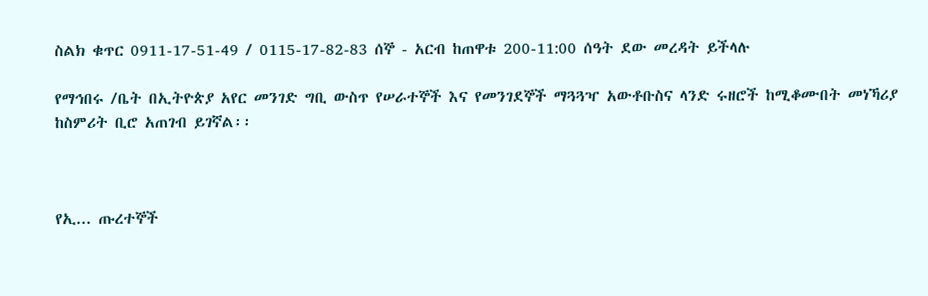ስልክ ቁጥር 0911-17-51-49 / 0115-17-82-83 ሰኞ - አርብ ከጠዋቱ 200-11:00 ሰዓት ደው መረዳት ይችላሉ

የማኅበሩ /ቤት በኢትዮጵያ አየር መንገድ ግቢ ውስጥ የሠራተኞች እና የመንገደኞች ማጓጓዣ አውቶቡስና ላንድ ሩዘሮች ከሚቆሙበት መነኻሪያ ከስምሪት ቢሮ አጠገብ ይገኛል፡፡



የኢ... ጡረተኞች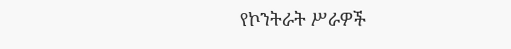የኮንትራት ሥራዎች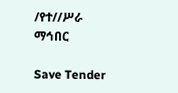/የተ//ሥራ ማኅበር

Save Tender